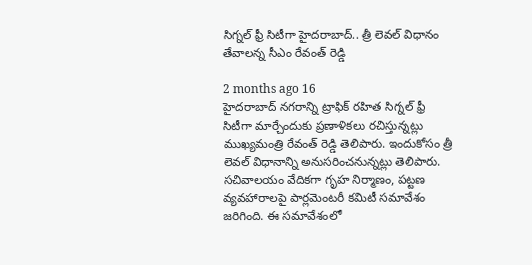సిగ్నల్ ఫ్రీ సిటీగా హైదరాబాద్.. త్రీ లెవల్ విధానం తేవాలన్న సీఎం రేవంత్ రెడ్డి

2 months ago 16
హైదరాబాద్ నగరాన్ని ట్రాఫిక్ రహిత సిగ్నల్ ఫ్రీ సిటీగా మార్చేందుకు ప్రణాళికలు రచిస్తున్నట్లు ముఖ్యమంత్రి రేవంత్ రెడ్డి తెలిపారు. ఇందుకోసం త్రీ లెవల్ విధానాన్ని అనుసరించనున్నట్లు తెలిపారు. సచివాలయం వేదికగా గృహ నిర్మాణం, పట్టణ వ్యవహారాలపై పార్లమెంటరీ కమిటీ సమావేశం జరిగింది. ఈ సమావేశంలో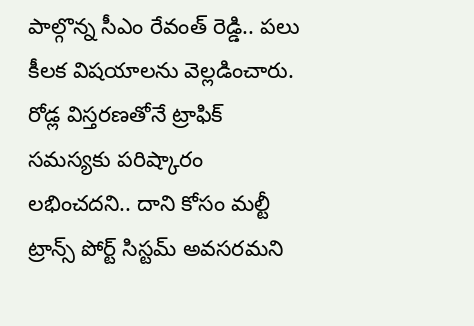పాల్గొన్న సీఎం రేవంత్ రెడ్డి.. పలు కీలక విషయాలను వెల్లడించారు. రోడ్ల విస్తరణతోనే ట్రాఫిక్ సమస్యకు పరిష్కారం లభించదని.. దాని కోసం మల్టీ ట్రాన్స్ పోర్ట్ సిస్టమ్ అవసరమని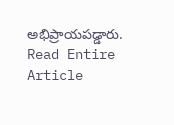అభిప్రాయపడ్డారు.
Read Entire Article